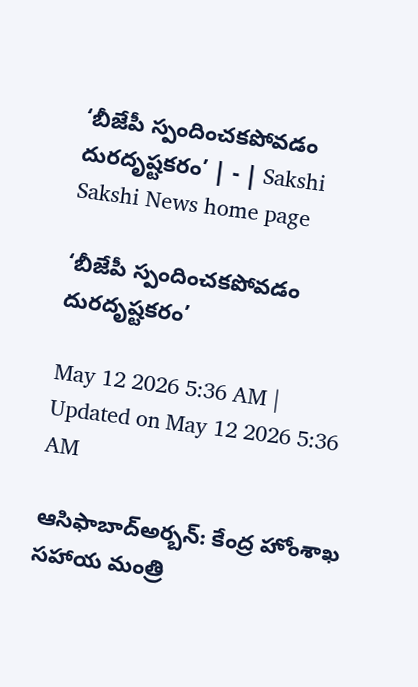‘బీజేపీ స్పందించకపోవడం దురదృష్టకరం’ | - | Sakshi
Sakshi News home page

‘బీజేపీ స్పందించకపోవడం దురదృష్టకరం’

May 12 2026 5:36 AM | Updated on May 12 2026 5:36 AM

ఆసిఫాబాద్‌అర్బన్‌: కేంద్ర హోంశాఖ సహాయ మంత్రి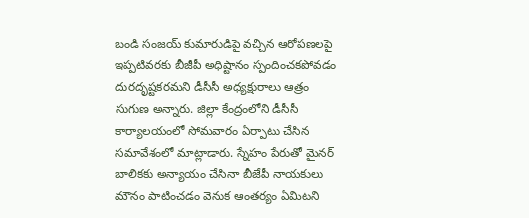బండి సంజయ్‌ కుమారుడిపై వచ్చిన ఆరోపణలపై ఇప్పటివరకు బీజీపీ అధిష్టానం స్పందించకపోవడం దురదృష్టకరమని డీసీసీ అధ్యక్షురాలు ఆత్రం సుగుణ అన్నారు. జిల్లా కేంద్రంలోని డీసీసీ కార్యాలయంలో సోమవారం ఏర్పాటు చేసిన సమావేశంలో మాట్లాడారు. స్నేహం పేరుతో మైనర్‌ బాలికకు అన్యాయం చేసినా బీజేపీ నాయకులు మౌనం పాటించడం వెనుక ఆంతర్యం ఏమిటని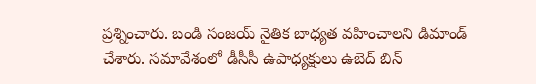ప్రశ్నించారు. బండి సంజయ్‌ నైతిక బాధ్యత వహించాలని డిమాండ్‌ చేశారు. సమావేశంలో డీసీసీ ఉపాధ్యక్షులు ఉబెద్‌ బిన్‌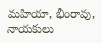మహియా, భీంరావు, నాయకులు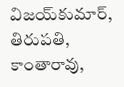విజయ్‌కుమార్‌, తిరుపతి, కాంతారావు,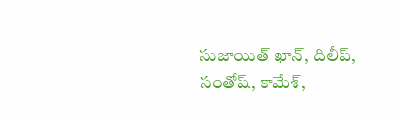సుజాయిత్‌ ఖాన్‌, దిలీప్‌, సంతోష్‌, కామేశ్‌,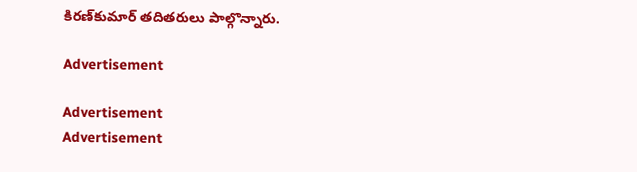కిరణ్‌కుమార్‌ తదితరులు పాల్గొన్నారు.

Advertisement

Advertisement
Advertisement